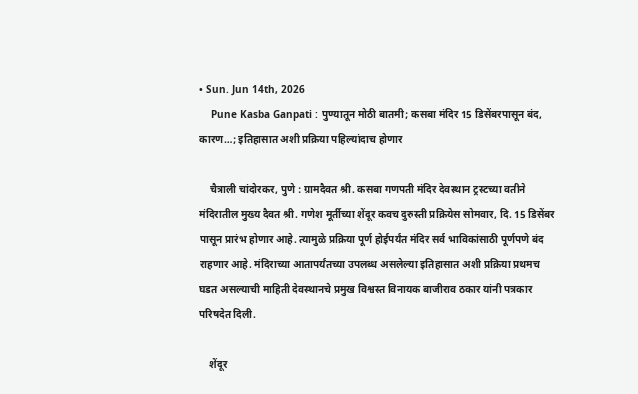• Sun. Jun 14th, 2026
    Pune Kasba Ganpati : पुण्यातून मोठी बातमी; कसबा मंदिर 15 डिसेंबरपासून बंद, कारण…; इतिहासात अशी प्रक्रिया पहिल्यांदाच होणार

    चैत्राली चांदोरकर, पुणे : ग्रामदैवत श्री. कसबा गणपती मंदिर देवस्थान ट्रस्टच्या वतीने मंदिरातील मुख्य दैवत श्री. गणेश मूर्तीच्या शेंदूर कवच दुरुस्ती प्रक्रियेस सोमवार, दि. 15 डिसेंबर पासून प्रारंभ होणार आहे. त्यामुळे प्रक्रिया पूर्ण होईपर्यंत मंदिर सर्व भाविकांसाठी पूर्णपणे बंद राहणार आहे. मंदिराच्या आतापर्यंतच्या उपलब्ध असलेल्या इतिहासात अशी प्रक्रिया प्रथमच घडत असल्याची माहिती देवस्थानचे प्रमुख विश्वस्त विनायक बाजीराव ठकार यांनी पत्रकार परिषदेत दिली.

    शेंदूर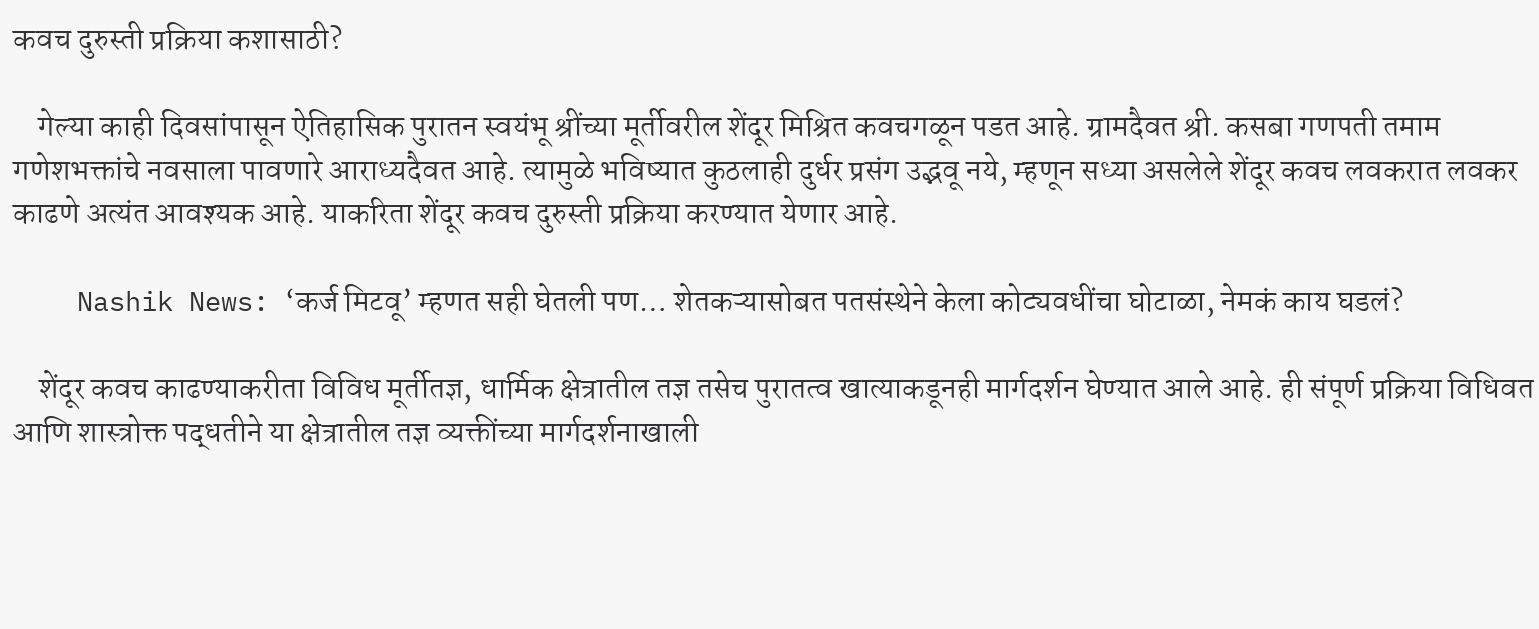कवच दुरुस्ती प्रक्रिया कशासाठी?

    गेल्या काही दिवसांपासून ऐतिहासिक पुरातन स्वयंभू श्रींच्या मूर्तीवरील शेंदूर मिश्रित कवचगळून पडत आहे. ग्रामदैवत श्री. कसबा गणपती तमाम गणेशभक्तांचे नवसाला पावणारे आराध्यदैवत आहे. त्यामुळे भविष्यात कुठलाही दुर्धर प्रसंग उद्भवू नये, म्हणून सध्या असलेले शेंदूर कवच लवकरात लवकर काढणे अत्यंत आवश्यक आहे. याकरिता शेंदूर कवच दुरुस्ती प्रक्रिया करण्यात येणार आहे.

    Nashik News: ‘कर्ज मिटवू’ म्हणत सही घेतली पण… शेतकऱ्यासोबत पतसंस्थेने केला कोट्यवधींचा घोटाळा, नेमकं काय घडलं?

    शेंदूर कवच काढण्याकरीता विविध मूर्तीतज्ञ, धार्मिक क्षेत्रातील तज्ञ तसेच पुरातत्व खात्याकडूनही मार्गदर्शन घेण्यात आले आहे. ही संपूर्ण प्रक्रिया विधिवत आणि शास्त्रोक्त पद्धतीने या क्षेत्रातील तज्ञ व्यक्तींच्या मार्गदर्शनाखाली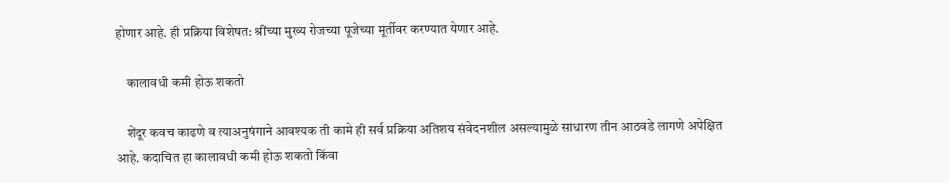होणार आहे. ही प्रक्रिया विशेषत: श्रींच्या मुख्य रोजच्या पूजेच्या मूर्तीवर करण्यात येणार आहे.

    कालावधी कमी होऊ शकतो

    शेंदूर कवच काढणे व त्याअनुषंगाने आवश्यक ती कामे ही सर्व प्रक्रिया अतिशय संवेदनशील असल्यामुळे साधारण तीन आठवडे लागणे अपेक्षित आहे. कदाचित हा कालावधी कमी होऊ शकतो किंवा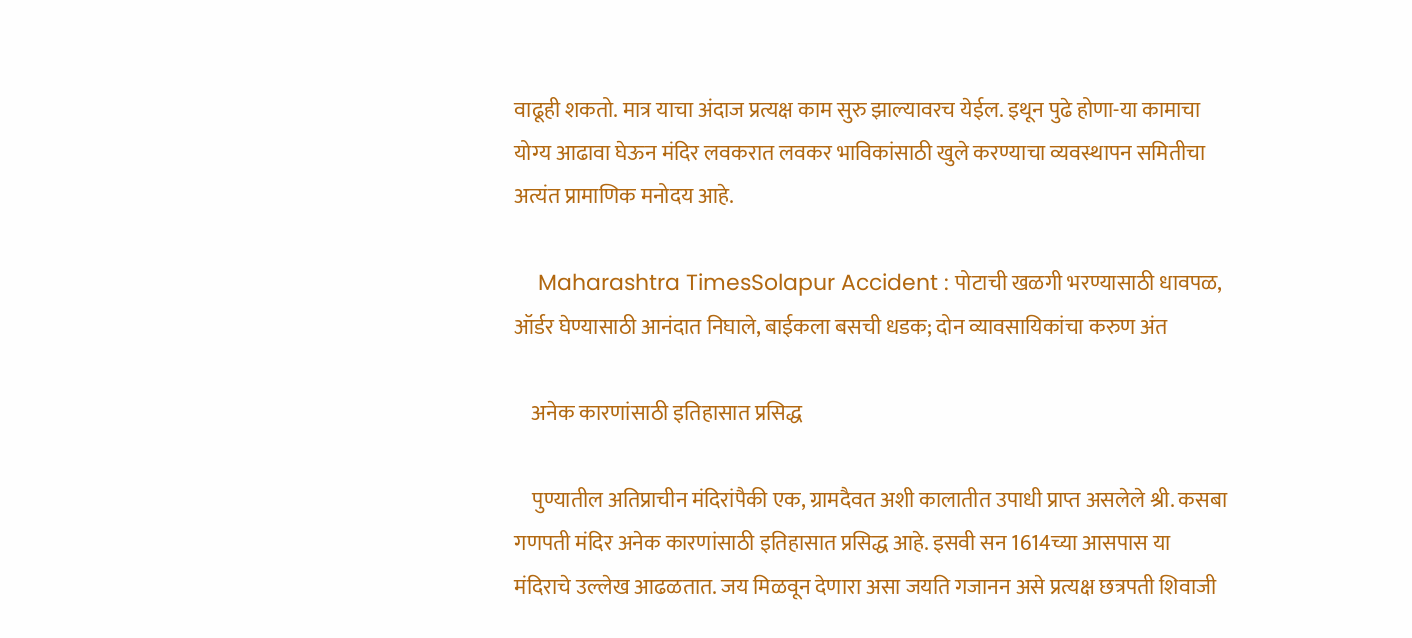वाढूही शकतो. मात्र याचा अंदाज प्रत्यक्ष काम सुरु झाल्यावरच येईल. इथून पुढे होणा-या कामाचा योग्य आढावा घेऊन मंदिर लवकरात लवकर भाविकांसाठी खुले करण्याचा व्यवस्थापन समितीचा अत्यंत प्रामाणिक मनोदय आहे.

    Maharashtra TimesSolapur Accident : पोटाची खळगी भरण्यासाठी धावपळ, ऑर्डर घेण्यासाठी आनंदात निघाले, बाईकला बसची धडक; दोन व्यावसायिकांचा करुण अंत

    अनेक कारणांसाठी इतिहासात प्रसिद्ध

    पुण्यातील अतिप्राचीन मंदिरांपैकी एक, ग्रामदैवत अशी कालातीत उपाधी प्राप्त असलेले श्री. कसबा गणपती मंदिर अनेक कारणांसाठी इतिहासात प्रसिद्ध आहे. इसवी सन 1614च्या आसपास या मंदिराचे उल्लेख आढळतात. जय मिळवून देणारा असा जयति गजानन असे प्रत्यक्ष छत्रपती शिवाजी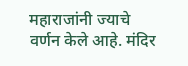महाराजांनी ज्याचे वर्णन केले आहे. मंदिर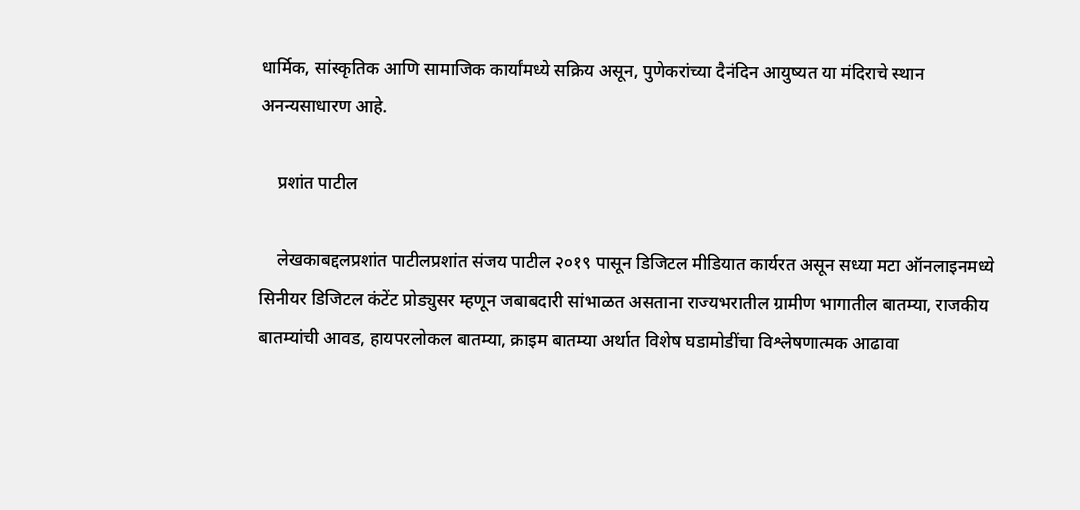धार्मिक, सांस्कृतिक आणि सामाजिक कार्यांमध्ये सक्रिय असून, पुणेकरांच्या दैनंदिन आयुष्यत या मंदिराचे स्थान अनन्यसाधारण आहे.

    प्रशांत पाटील

    लेखकाबद्दलप्रशांत पाटीलप्रशांत संजय पाटील २०१९ पासून डिजिटल मीडियात कार्यरत असून सध्या मटा ऑनलाइनमध्ये सिनीयर डिजिटल कंटेंट प्रोड्युसर म्हणून जबाबदारी सांभाळत असताना राज्यभरातील ग्रामीण भागातील बातम्या, राजकीय बातम्यांची आवड, हायपरलोकल बातम्या, क्राइम बातम्या अर्थात विशेष घडामोडींचा विश्लेषणात्मक आढावा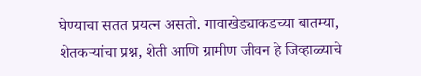घेण्याचा सतत प्रयत्न असतो. गावाखेड्याकडच्या बातम्या, शेतकऱ्यांचा प्रश्न, शेती आणि ग्रामीण जीवन हे जिव्हाळ्याचे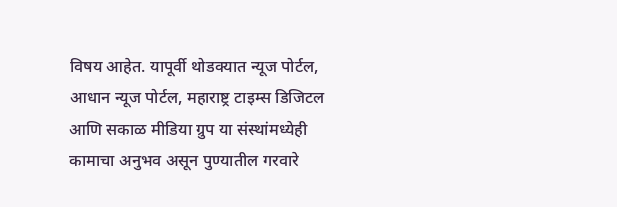विषय आहेत. यापूर्वी थोडक्यात न्यूज पोर्टल, आधान न्यूज पोर्टल, महाराष्ट्र टाइम्स डिजिटल आणि सकाळ मीडिया ग्रुप या संस्थांमध्येही कामाचा अनुभव असून पुण्यातील गरवारे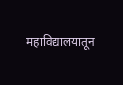महाविद्यालयातून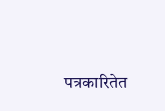पत्रकारितेत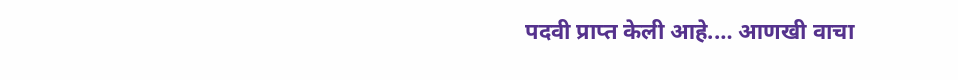पदवी प्राप्त केली आहे.… आणखी वाचा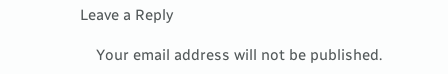Leave a Reply

    Your email address will not be published.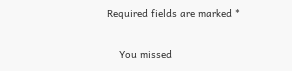Required fields are marked *

    You missed